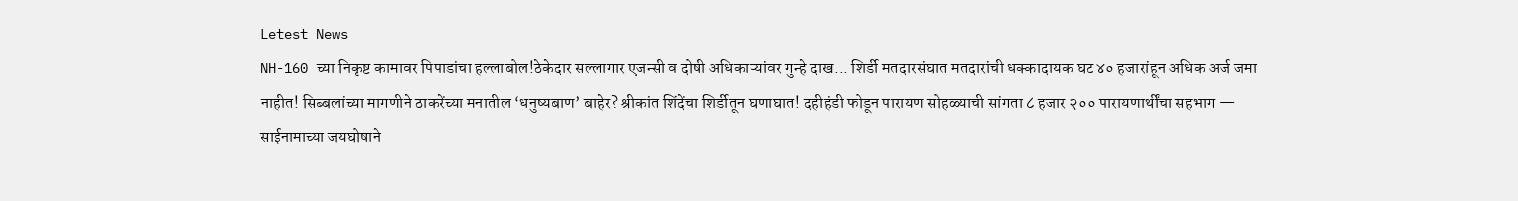Letest News
NH-160 च्या निकृष्ट कामावर पिपाडांचा हल्लाबोल!ठेकेदार सल्लागार एजन्सी व दोषी अधिकाऱ्यांवर गुन्हे दाख... शिर्डी मतदारसंघात मतदारांची धक्कादायक घट ४० हजारांहून अधिक अर्ज जमा नाहीत! सिब्बलांच्या मागणीने ठाकरेंच्या मनातील ‘धनुष्यबाण’ बाहेर? श्रीकांत शिंदेंचा शिर्डीतून घणाघात! दहीहंडी फोडून पारायण सोहळ्याची सांगता ८ हजार २०० पारायणार्थींचा सहभाग — साईनामाच्या जयघोषाने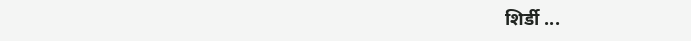शिर्डी ...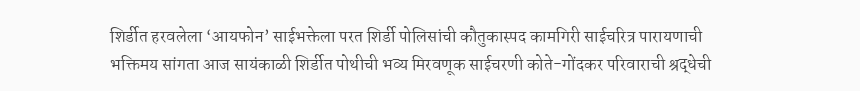शिर्डीत हरवलेला ‘आयफोन’ साईभक्तेला परत शिर्डी पोलिसांची कौतुकास्पद कामगिरी साईचरित्र पारायणाची भक्तिमय सांगता आज सायंकाळी शिर्डीत पोथीची भव्य मिरवणूक साईचरणी कोते-गोंदकर परिवाराची श्रद्धेची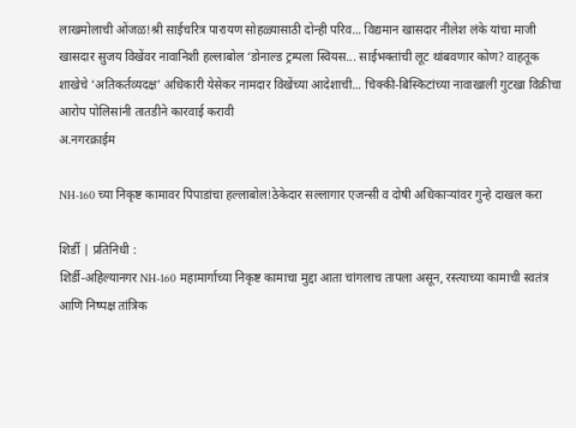लाखमोलाची ओंजळ!श्री साईचरित्र पारायण सोहळ्यासाठी दोन्ही परिव... विद्यमान खासदार नीलेश लंके यांचा माजी खासदार सुजय विखेंवर नावानिशी हल्लाबोल ‘डोनाल्ड ट्रम्पला स्वियस... साईभक्तांची लूट थांबवणार कोण? वाहतूक शाखेचे ‘अतिकर्तव्यदक्ष’ अधिकारी येसेकर नामदार विखेंच्या आदेशाची... चिक्की-बिस्किटांच्या नावाखाली गुटखा विक्रीचा आरोप पोलिसांनी तातडीने कारवाई करावी
अ.नगरक्राईम

NH-160 च्या निकृष्ट कामावर पिपाडांचा हल्लाबोल!ठेकेदार सल्लागार एजन्सी व दोषी अधिकाऱ्यांवर गुन्हे दाखल करा

शिर्डी | प्रतिनिधी :
शिर्डी-अहिल्यानगर NH-160 महामार्गाच्या निकृष्ट कामाचा मुद्दा आता चांगलाच तापला असून, रस्त्याच्या कामाची स्वतंत्र आणि निष्पक्ष तांत्रिक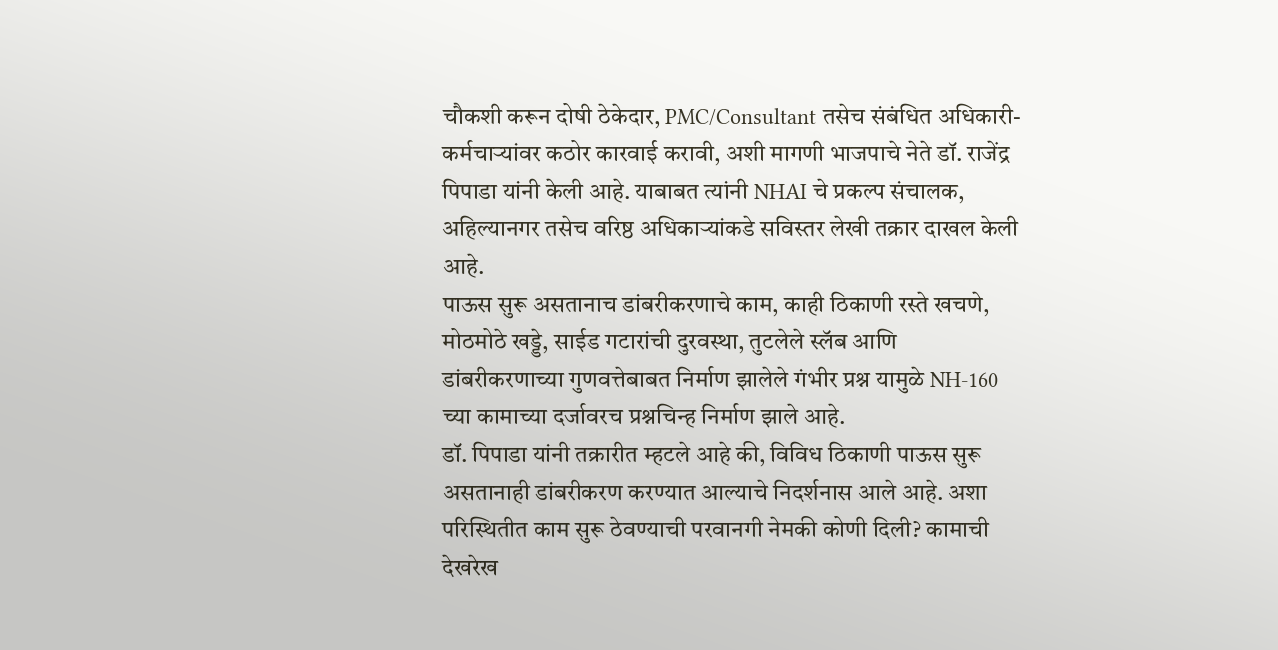चौकशी करून दोषी ठेकेदार, PMC/Consultant तसेच संबंधित अधिकारी-कर्मचाऱ्यांवर कठोर कारवाई करावी, अशी मागणी भाजपाचे नेते डॉ. राजेंद्र पिपाडा यांनी केली आहे. याबाबत त्यांनी NHAI चे प्रकल्प संचालक, अहिल्यानगर तसेच वरिष्ठ अधिकाऱ्यांकडे सविस्तर लेखी तक्रार दाखल केली आहे.
पाऊस सुरू असतानाच डांबरीकरणाचे काम, काही ठिकाणी रस्ते खचणे, मोठमोठे खड्डे, साईड गटारांची दुरवस्था, तुटलेले स्लॅब आणि डांबरीकरणाच्या गुणवत्तेबाबत निर्माण झालेले गंभीर प्रश्न यामुळे NH-160 च्या कामाच्या दर्जावरच प्रश्नचिन्ह निर्माण झाले आहे.
डॉ. पिपाडा यांनी तक्रारीत म्हटले आहे की, विविध ठिकाणी पाऊस सुरू असतानाही डांबरीकरण करण्यात आल्याचे निदर्शनास आले आहे. अशा परिस्थितीत काम सुरू ठेवण्याची परवानगी नेमकी कोणी दिली? कामाची देखरेख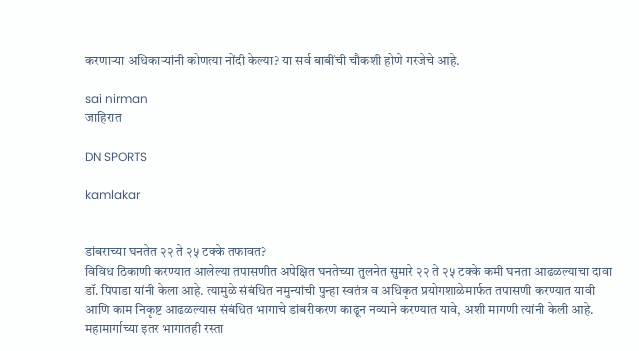करणाऱ्या अधिकाऱ्यांनी कोणत्या नोंदी केल्या? या सर्व बाबींची चौकशी होणे गरजेचे आहे.

sai nirman
जाहिरात

DN SPORTS

kamlakar


डांबराच्या घनतेत २२ ते २५ टक्के तफावत?
विविध ठिकाणी करण्यात आलेल्या तपासणीत अपेक्षित घनतेच्या तुलनेत सुमारे २२ ते २५ टक्के कमी घनता आढळल्याचा दावा डॉ. पिपाडा यांनी केला आहे. त्यामुळे संबंधित नमुन्यांची पुन्हा स्वतंत्र व अधिकृत प्रयोगशाळेमार्फत तपासणी करण्यात यावी आणि काम निकृष्ट आढळल्यास संबंधित भागाचे डांबरीकरण काढून नव्याने करण्यात यावे, अशी मागणी त्यांनी केली आहे.
महामार्गाच्या इतर भागातही रस्ता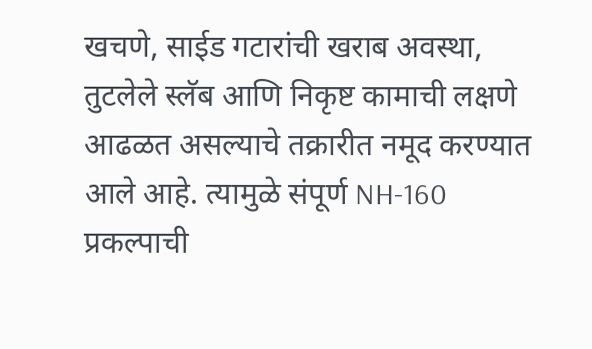खचणे, साईड गटारांची खराब अवस्था, तुटलेले स्लॅब आणि निकृष्ट कामाची लक्षणे आढळत असल्याचे तक्रारीत नमूद करण्यात आले आहे. त्यामुळे संपूर्ण NH-160 प्रकल्पाची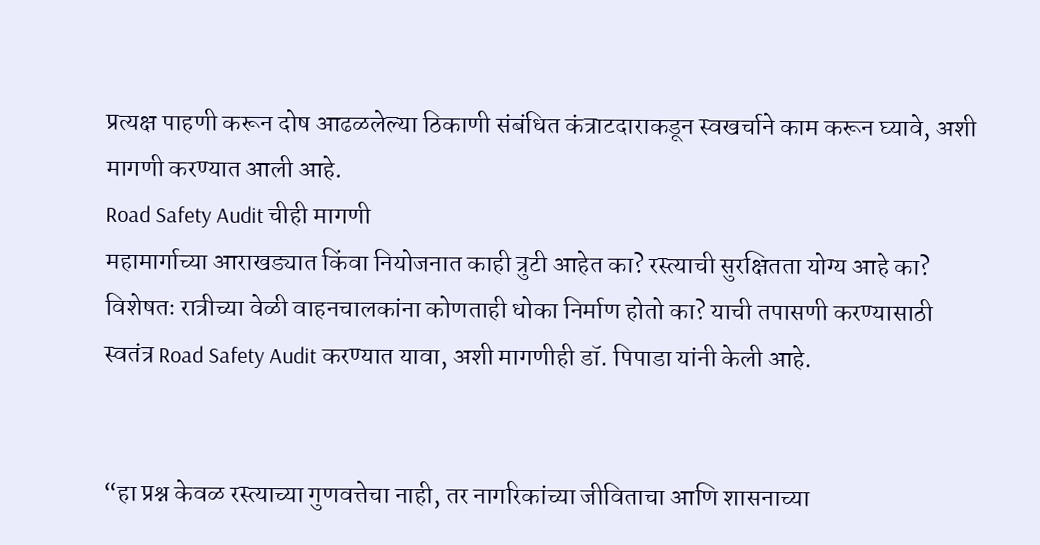प्रत्यक्ष पाहणी करून दोष आढळलेल्या ठिकाणी संबंधित कंत्राटदाराकडून स्वखर्चाने काम करून घ्यावे, अशी मागणी करण्यात आली आहे.
Road Safety Audit चीही मागणी
महामार्गाच्या आराखड्यात किंवा नियोजनात काही त्रुटी आहेत का? रस्त्याची सुरक्षितता योग्य आहे का? विशेषतः रात्रीच्या वेळी वाहनचालकांना कोणताही धोका निर्माण होतो का? याची तपासणी करण्यासाठी स्वतंत्र Road Safety Audit करण्यात यावा, अशी मागणीही डॉ. पिपाडा यांनी केली आहे.


“हा प्रश्न केवळ रस्त्याच्या गुणवत्तेचा नाही, तर नागरिकांच्या जीविताचा आणि शासनाच्या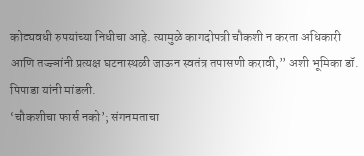कोट्यवधी रुपयांच्या निधीचा आहे. त्यामुळे कागदोपत्री चौकशी न करता अधिकारी आणि तज्ज्ञांनी प्रत्यक्ष घटनास्थळी जाऊन स्वतंत्र तपासणी करावी,” अशी भूमिका डॉ. पिपाडा यांनी मांडली.
‘चौकशीचा फार्स नको’; संगनमताचा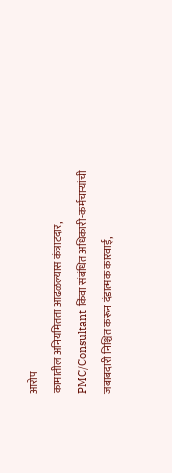आरोप
कामातील अनियमितता आढळल्यास कंत्राटदार, PMC/Consultant किंवा संबंधित अधिकारी-कर्मचाऱ्यांची जबाबदारी निश्चित करून दंडात्मक कारवाई,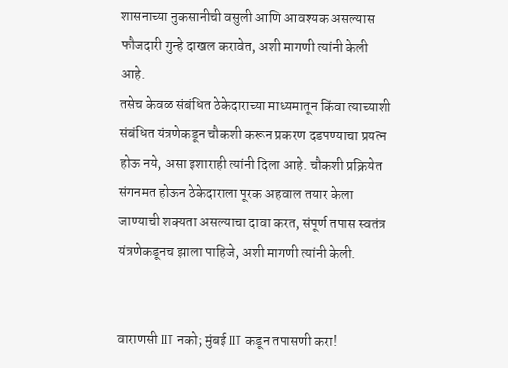शासनाच्या नुकसानीची वसुली आणि आवश्यक असल्यास फौजदारी गुन्हे दाखल करावेत, अशी मागणी त्यांनी केली आहे.
तसेच केवळ संबंधित ठेकेदाराच्या माध्यमातून किंवा त्याच्याशी संबंधित यंत्रणेकडून चौकशी करून प्रकरण दडपण्याचा प्रयत्न होऊ नये, असा इशाराही त्यांनी दिला आहे. चौकशी प्रक्रियेत संगनमत होऊन ठेकेदाराला पूरक अहवाल तयार केला जाण्याची शक्यता असल्याचा दावा करत, संपूर्ण तपास स्वतंत्र यंत्रणेकडूनच झाला पाहिजे, अशी मागणी त्यांनी केली.


वाराणसी IIT नको; मुंबई IIT कडून तपासणी करा!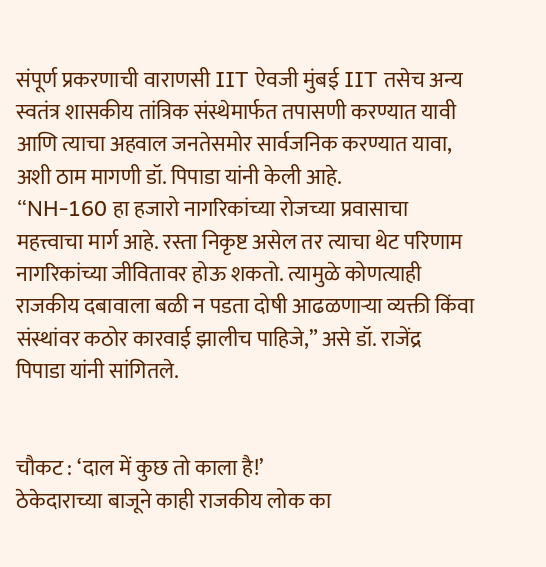संपूर्ण प्रकरणाची वाराणसी IIT ऐवजी मुंबई IIT तसेच अन्य स्वतंत्र शासकीय तांत्रिक संस्थेमार्फत तपासणी करण्यात यावी आणि त्याचा अहवाल जनतेसमोर सार्वजनिक करण्यात यावा, अशी ठाम मागणी डॉ. पिपाडा यांनी केली आहे.
“NH-160 हा हजारो नागरिकांच्या रोजच्या प्रवासाचा महत्त्वाचा मार्ग आहे. रस्ता निकृष्ट असेल तर त्याचा थेट परिणाम नागरिकांच्या जीवितावर होऊ शकतो. त्यामुळे कोणत्याही राजकीय दबावाला बळी न पडता दोषी आढळणाऱ्या व्यक्ती किंवा संस्थांवर कठोर कारवाई झालीच पाहिजे,” असे डॉ. राजेंद्र पिपाडा यांनी सांगितले.


चौकट : ‘दाल में कुछ तो काला है!’
ठेकेदाराच्या बाजूने काही राजकीय लोक का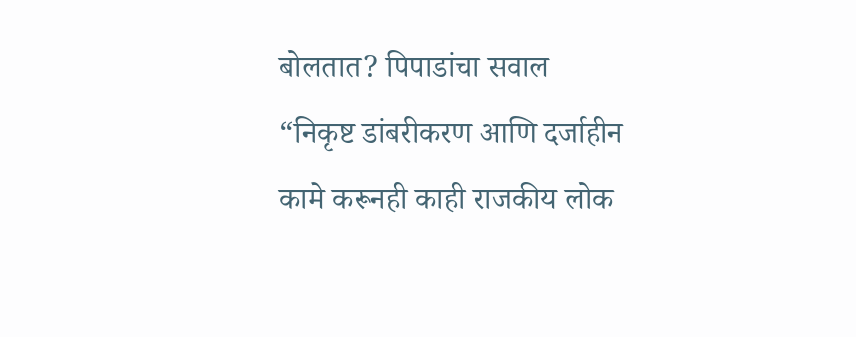बोलतात? पिपाडांचा सवाल
“निकृष्ट डांबरीकरण आणि दर्जाहीन कामे करूनही काही राजकीय लोक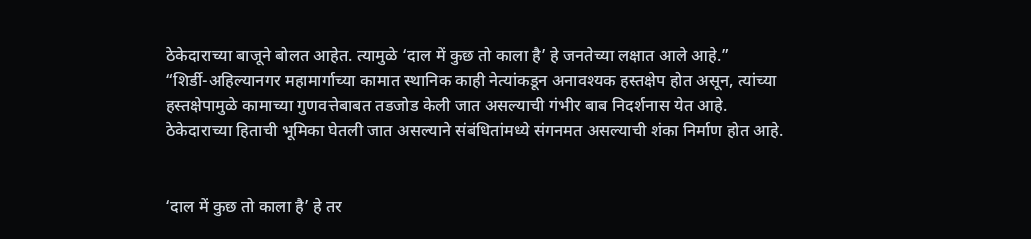ठेकेदाराच्या बाजूने बोलत आहेत. त्यामुळे ‘दाल में कुछ तो काला है’ हे जनतेच्या लक्षात आले आहे.”
“शिर्डी-अहिल्यानगर महामार्गाच्या कामात स्थानिक काही नेत्यांकडून अनावश्यक हस्तक्षेप होत असून, त्यांच्या हस्तक्षेपामुळे कामाच्या गुणवत्तेबाबत तडजोड केली जात असल्याची गंभीर बाब निदर्शनास येत आहे. ठेकेदाराच्या हिताची भूमिका घेतली जात असल्याने संबंधितांमध्ये संगनमत असल्याची शंका निर्माण होत आहे.


‘दाल में कुछ तो काला है’ हे तर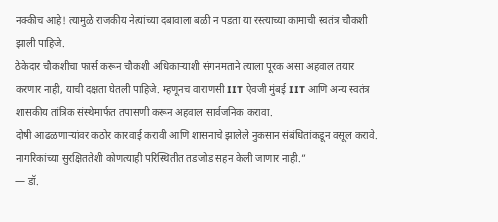नक्कीच आहे! त्यामुळे राजकीय नेत्यांच्या दबावाला बळी न पडता या रस्त्याच्या कामाची स्वतंत्र चौकशी झाली पाहिजे.
ठेकेदार चौकशीचा फार्स करून चौकशी अधिकाऱ्याशी संगनमताने त्याला पूरक असा अहवाल तयार करणार नाही, याची दक्षता घेतली पाहिजे. म्हणूनच वाराणसी IIT ऐवजी मुंबई IIT आणि अन्य स्वतंत्र शासकीय तांत्रिक संस्थेमार्फत तपासणी करून अहवाल सार्वजनिक करावा.
दोषी आढळणाऱ्यांवर कठोर कारवाई करावी आणि शासनाचे झालेले नुकसान संबंधितांकडून वसूल करावे. नागरिकांच्या सुरक्षिततेशी कोणत्याही परिस्थितीत तडजोड सहन केली जाणार नाही.”
— डॉ.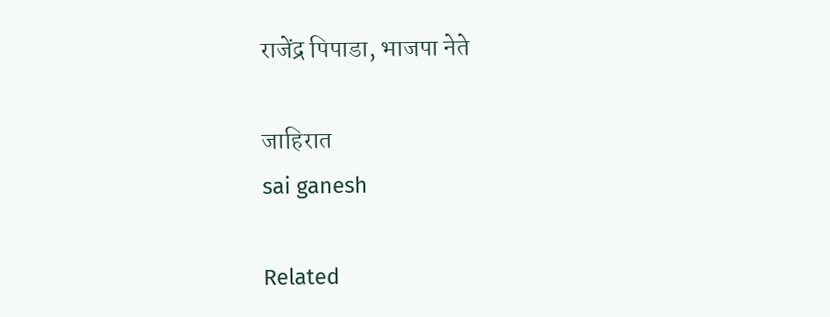राजेंद्र पिपाडा, भाजपा नेते

जाहिरात
sai ganesh

Related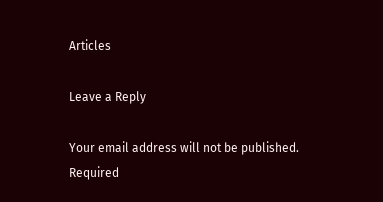Articles

Leave a Reply

Your email address will not be published. Required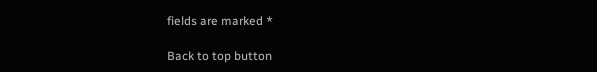fields are marked *

Back to top button